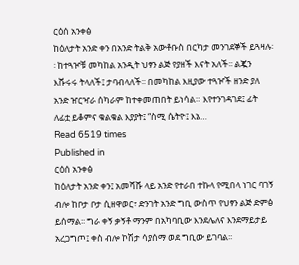ርዕሰ አንቀፅ
ከዕለታት አንድ ቀን በአንድ ትልቅ አውቶቡስ በርካታ መንገደኞች ይጓዛሉ፡፡ ከተጓዦቹ መካከል አንዲት ህፃን ልጅ የያዘች እናት አለች፡፡ ልጇን እሹሩሩ ትላለች፤ ታባብላለች፡፡ በመካከል እዚያው ተጓዦች ዘንድ ያለ አንድ ዠርዣራ ሰካራም ከተቀመጠበት ይነሳል። እየተንገዳገደ፤ ፊት ለፊቷ ይቆምና ቁልቁል እያያት፤ “ስሚ ሴትዮ፤ እኔ…
Read 6519 times
Published in
ርዕሰ አንቀፅ
ከዕለታት አንድ ቀን፤ አመሻሹ ላይ አንድ የተራበ ተኩላ የሚበላ ነገር ባገኝ ብሎ ከቦታ ቦታ ሲዘዋወር፣ ድንገት አንድ ግቢ ውስጥ የህፃን ልጅ ድምፅ ይሰማል፡፡ ግራ ቀኝ ቃኝቶ ማንም በአካባቢው እንደሌለና እንደማይታይ አረጋግጦ፤ ቀስ ብሎ ኮሽታ ሳያሰማ ወደ ግቢው ይገባል፡፡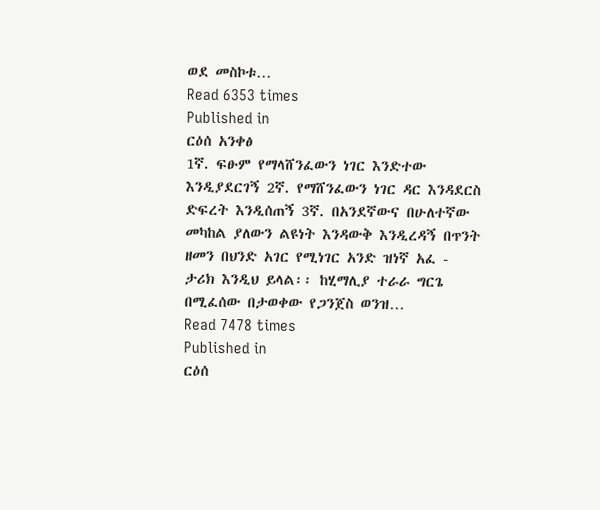ወደ መስኮቱ…
Read 6353 times
Published in
ርዕሰ አንቀፅ
1ኛ. ፍፁም የማላሸንፈውን ነገር እንድተው እንዲያደርገኝ 2ኛ. የማሸንፈውን ነገር ዳር እንዳደርስ ድፍረት እንዲሰጠኝ 3ኛ. በአንደኛውና በሁለተኛው መካከል ያለውን ልዩነት እንዳውቅ እንዲረዳኝ በጥንት ዘመን በህንድ አገር የሚነገር አንድ ዝነኛ አፈ - ታሪክ እንዲህ ይላል፡፡ ከሂማሊያ ተራራ ግርጌ በሚፈሰው በታወቀው የጋንጀስ ወንዝ…
Read 7478 times
Published in
ርዕሰ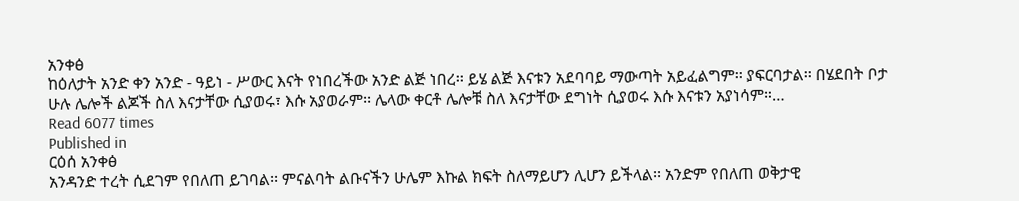አንቀፅ
ከዕለታት አንድ ቀን አንድ - ዓይነ - ሥውር እናት የነበረችው አንድ ልጅ ነበረ፡፡ ይሄ ልጅ እናቱን አደባባይ ማውጣት አይፈልግም፡፡ ያፍርባታል፡፡ በሄደበት ቦታ ሁሉ ሌሎች ልጆች ስለ እናታቸው ሲያወሩ፣ እሱ አያወራም፡፡ ሌላው ቀርቶ ሌሎቹ ስለ እናታቸው ደግነት ሲያወሩ እሱ እናቱን አያነሳም።…
Read 6077 times
Published in
ርዕሰ አንቀፅ
አንዳንድ ተረት ሲደገም የበለጠ ይገባል፡፡ ምናልባት ልቡናችን ሁሌም እኩል ክፍት ስለማይሆን ሊሆን ይችላል፡፡ አንድም የበለጠ ወቅታዊ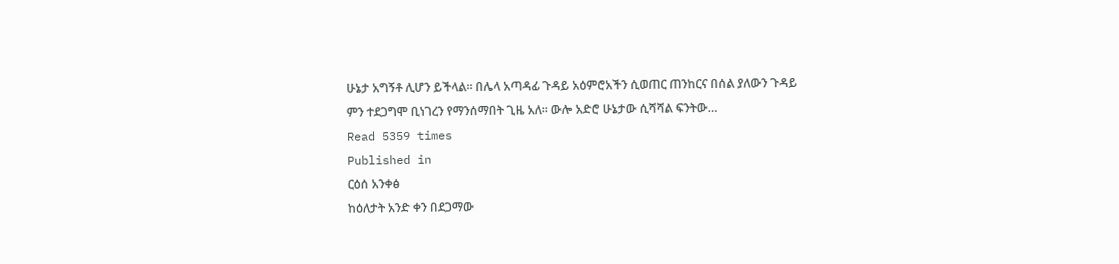ሁኔታ አግኝቶ ሊሆን ይችላል፡፡ በሌላ አጣዳፊ ጉዳይ አዕምሮአችን ሲወጠር ጠንከርና በሰል ያለውን ጉዳይ ምን ተደጋግሞ ቢነገረን የማንሰማበት ጊዜ አለ፡፡ ውሎ አድሮ ሁኔታው ሲሻሻል ፍንትው…
Read 5359 times
Published in
ርዕሰ አንቀፅ
ከዕለታት አንድ ቀን በደጋማው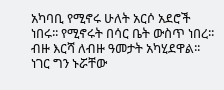አካባቢ የሚኖሩ ሁለት አርሶ አደሮች ነበሩ፡፡ የሚኖሩት በሳር ቤት ውስጥ ነበረ፡፡ ብዙ እርሻ ለብዙ ዓመታት አካሂደዋል፡፡ ነገር ግን ኑሯቸው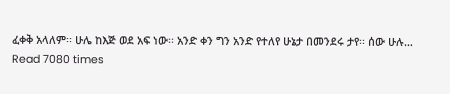ፈቀቅ አላለም፡፡ ሁሌ ከእጅ ወደ አፍ ነው፡፡ አንድ ቀን ግን አንድ የተለየ ሁኔታ በመንደሩ ታየ፡፡ ሰው ሁሉ…
Read 7080 times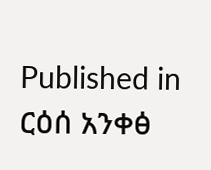Published in
ርዕሰ አንቀፅ